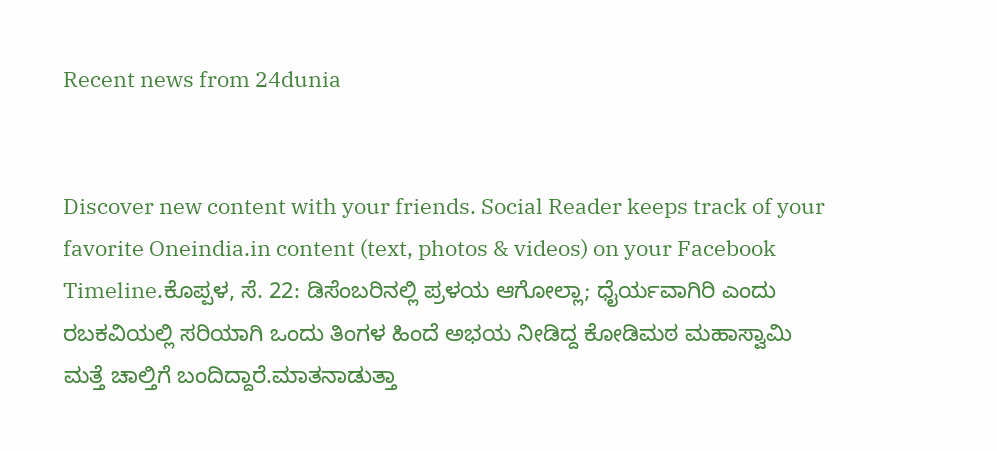Recent news from 24dunia


Discover new content with your friends. Social Reader keeps track of your favorite Oneindia.in content (text, photos & videos) on your Facebook Timeline.ಕೊಪ್ಪಳ, ಸೆ. 22: ಡಿಸೆಂಬರಿನಲ್ಲಿ ಪ್ರಳಯ ಆಗೋಲ್ಲಾ; ಧೈರ್ಯವಾಗಿರಿ ಎಂದು ರಬಕವಿಯಲ್ಲಿ ಸರಿಯಾಗಿ ಒಂದು ತಿಂಗಳ ಹಿಂದೆ ಅಭಯ ನೀಡಿದ್ದ ಕೋಡಿಮಠ ಮಹಾಸ್ವಾಮಿ ಮತ್ತೆ ಚಾಲ್ತಿಗೆ ಬಂದಿದ್ದಾರೆ.ಮಾತನಾಡುತ್ತಾ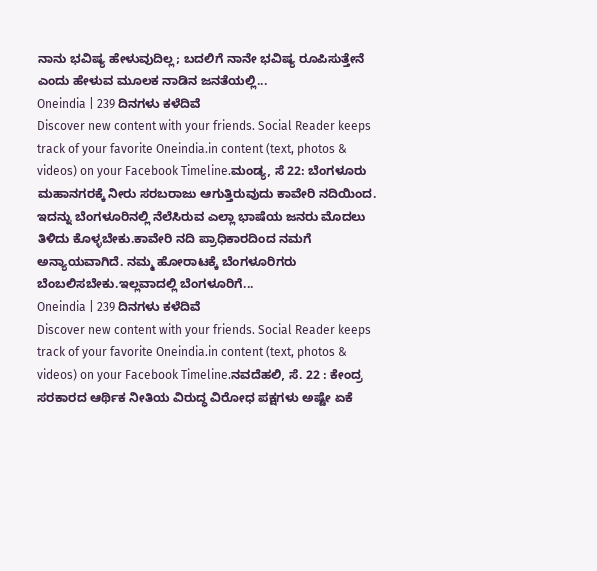ನಾನು ಭವಿಷ್ಯ ಹೇಳುವುದಿಲ್ಲ; ಬದಲಿಗೆ ನಾನೇ ಭವಿಷ್ಯ ರೂಪಿಸುತ್ತೇನೆ ಎಂದು ಹೇಳುವ ಮೂಲಕ ನಾಡಿನ ಜನತೆಯಲ್ಲಿ...
Oneindia | 239 ದಿನಗಳು ಕಳೆದಿವೆ
Discover new content with your friends. Social Reader keeps track of your favorite Oneindia.in content (text, photos & videos) on your Facebook Timeline.ಮಂಡ್ಯ, ಸೆ 22: ಬೆಂಗಳೂರು ಮಹಾನಗರಕ್ಕೆ ನೀರು ಸರಬರಾಜು ಆಗುತ್ತಿರುವುದು ಕಾವೇರಿ ನದಿಯಿಂದ. ಇದನ್ನು ಬೆಂಗಳೂರಿನಲ್ಲಿ ನೆಲೆಸಿರುವ ಎಲ್ಲಾ ಭಾಷೆಯ ಜನರು ಮೊದಲು ತಿಳಿದು ಕೊಳ್ಳಬೇಕು.ಕಾವೇರಿ ನದಿ ಪ್ರಾಧಿಕಾರದಿಂದ ನಮಗೆ ಅನ್ಯಾಯವಾಗಿದೆ. ನಮ್ಮ ಹೋರಾಟಕ್ಕೆ ಬೆಂಗಳೂರಿಗರು ಬೆಂಬಲಿಸಬೇಕು.ಇಲ್ಲವಾದಲ್ಲಿ ಬೆಂಗಳೂರಿಗೆ...
Oneindia | 239 ದಿನಗಳು ಕಳೆದಿವೆ
Discover new content with your friends. Social Reader keeps track of your favorite Oneindia.in content (text, photos & videos) on your Facebook Timeline.ನವದೆಹಲಿ, ಸೆ. 22 : ಕೇಂದ್ರ ಸರಕಾರದ ಆರ್ಥಿಕ ನೀತಿಯ ವಿರುದ್ಧ ವಿರೋಧ ಪಕ್ಷಗಳು ಅಷ್ಟೇ ಏಕೆ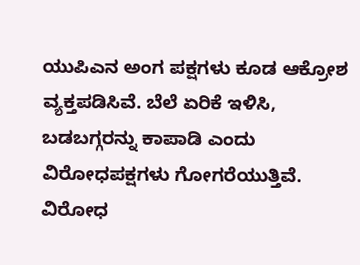ಯುಪಿಎನ ಅಂಗ ಪಕ್ಷಗಳು ಕೂಡ ಆಕ್ರೋಶ ವ್ಯಕ್ತಪಡಿಸಿವೆ. ಬೆಲೆ ಏರಿಕೆ ಇಳಿಸಿ, ಬಡಬಗ್ಗರನ್ನು ಕಾಪಾಡಿ ಎಂದು ವಿರೋಧಪಕ್ಷಗಳು ಗೋಗರೆಯುತ್ತಿವೆ. ವಿರೋಧ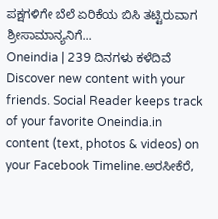ಪಕ್ಷಗಳಿಗೇ ಬೆಲೆ ಏರಿಕೆಯ ಬಿಸಿ ತಟ್ಟಿರುವಾಗ ಶ್ರೀಸಾಮಾನ್ಯನಿಗೆ...
Oneindia | 239 ದಿನಗಳು ಕಳೆದಿವೆ
Discover new content with your friends. Social Reader keeps track of your favorite Oneindia.in content (text, photos & videos) on your Facebook Timeline.ಅರಸೀಕೆರೆ,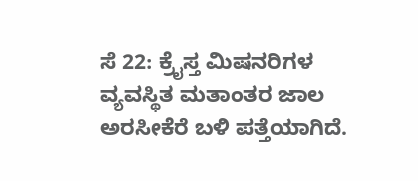ಸೆ 22: ಕ್ರೈಸ್ತ ಮಿಷನರಿಗಳ ವ್ಯವಸ್ಥಿತ ಮತಾಂತರ ಜಾಲ ಅರಸೀಕೆರೆ ಬಳಿ ಪತ್ತೆಯಾಗಿದೆ.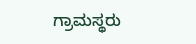ಗ್ರಾಮಸ್ಥರು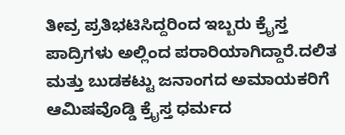ತೀವ್ರ ಪ್ರತಿಭಟಿಸಿದ್ದರಿಂದ ಇಬ್ಬರು ಕ್ರೈಸ್ತ ಪಾದ್ರಿಗಳು ಅಲ್ಲಿಂದ ಪರಾರಿಯಾಗಿದ್ದಾರೆ.ದಲಿತ ಮತ್ತು ಬುಡಕಟ್ಟು ಜನಾಂಗದ ಅಮಾಯಕರಿಗೆ ಆಮಿಷವೊಡ್ಡಿ ಕ್ರೈಸ್ತ ಧರ್ಮದ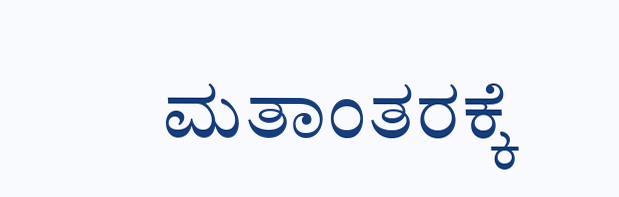ಮತಾಂತರಕ್ಕೆ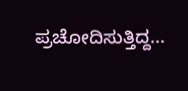ಪ್ರಚೋದಿಸುತ್ತಿದ್ದ...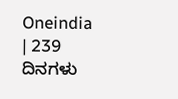Oneindia | 239 ದಿನಗಳು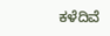ಕಳೆದಿವೆ